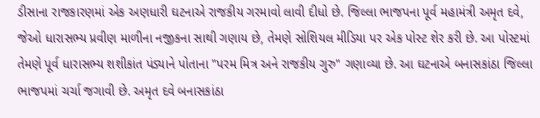ડીસાના રાજકારણમાં એક અણધારી ઘટનાએ રાજકીય ગરમાવો લાવી દીધો છે. જિલ્લા ભાજપના પૂર્વ મહામંત્રી અમૃત દવે, જેઓ ધારાસભ્ય પ્રવીણ માળીના નજીકના સાથી ગણાય છે, તેમણે સોશિયલ મીડિયા પર એક પોસ્ટ શેર કરી છે. આ પોસ્ટમાં તેમણે પૂર્વ ધારાસભ્ય શશીકાંત પંડ્યાને પોતાના "પરમ મિત્ર અને રાજકીય ગુરુ" ગણાવ્યા છે. આ ઘટનાએ બનાસકાંઠા જિલ્લા ભાજપમાં ચર્ચા જગાવી છે. અમૃત દવે બનાસકાંઠા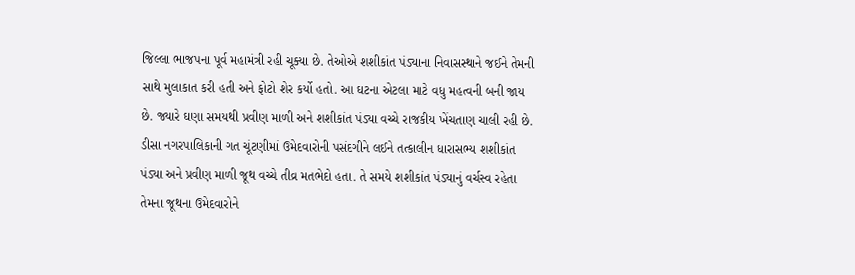જિલ્લા ભાજપના પૂર્વ મહામંત્રી રહી ચૂક્યા છે. તેઓએ શશીકાંત પંડ્યાના નિવાસસ્થાને જઈને તેમની સાથે મુલાકાત કરી હતી અને ફોટો શેર કર્યો હતો. આ ઘટના એટલા માટે વધુ મહત્વની બની જાય છે. જ્યારે ઘણા સમયથી પ્રવીણ માળી અને શશીકાંત પંડ્યા વચ્ચે રાજકીય ખેંચતાણ ચાલી રહી છે. ડીસા નગરપાલિકાની ગત ચૂંટણીમાં ઉમેદવારોની પસંદગીને લઈને તત્કાલીન ધારાસભ્ય શશીકાંત પંડ્યા અને પ્રવીણ માળી જૂથ વચ્ચે તીવ્ર મતભેદો હતા. તે સમયે શશીકાંત પંડ્યાનું વર્ચસ્વ રહેતા તેમના જૂથના ઉમેદવારોને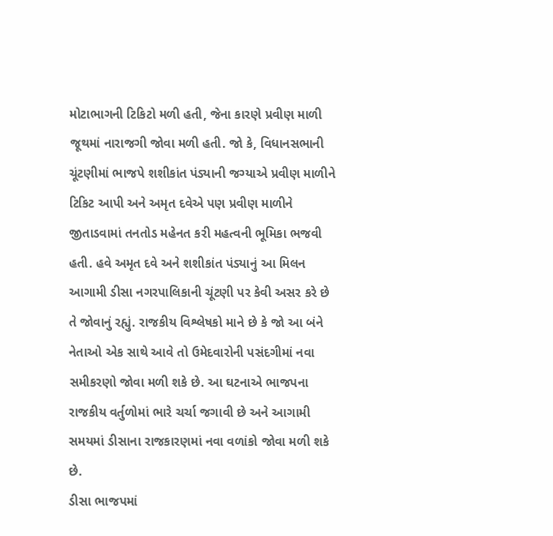મોટાભાગની ટિકિટો મળી હતી, જેના કારણે પ્રવીણ માળી જૂથમાં નારાજગી જોવા મળી હતી. જો કે, વિધાનસભાની ચૂંટણીમાં ભાજપે શશીકાંત પંડ્યાની જગ્યાએ પ્રવીણ માળીને ટિકિટ આપી અને અમૃત દવેએ પણ પ્રવીણ માળીને જીતાડવામાં તનતોડ મહેનત કરી મહત્વની ભૂમિકા ભજવી હતી. હવે અમૃત દવે અને શશીકાંત પંડ્યાનું આ મિલન આગામી ડીસા નગરપાલિકાની ચૂંટણી પર કેવી અસર કરે છે તે જોવાનું રહ્યું. રાજકીય વિશ્લેષકો માને છે કે જો આ બંને નેતાઓ એક સાથે આવે તો ઉમેદવારોની પસંદગીમાં નવા સમીકરણો જોવા મળી શકે છે. આ ઘટનાએ ભાજપના રાજકીય વર્તુળોમાં ભારે ચર્ચા જગાવી છે અને આગામી સમયમાં ડીસાના રાજકારણમાં નવા વળાંકો જોવા મળી શકે છે.
ડીસા ભાજપમાં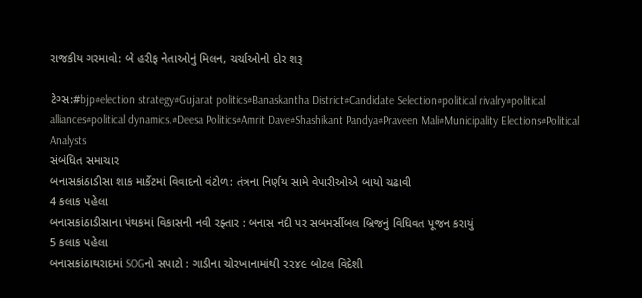રાજકીય ગરમાવો: બે હરીફ નેતાઓનું મિલન, ચર્ચાઓનો દોર શરૂ

ટેગ્સ:#bjp#election strategy#Gujarat politics#Banaskantha District#Candidate Selection#political rivalry#political alliances#political dynamics.#Deesa Politics#Amrit Dave#Shashikant Pandya#Praveen Mali#Municipality Elections#Political Analysts
સંબંધિત સમાચાર
બનાસકાંઠાડીસા શાક માર્કેટમાં વિવાદનો વંટોળ: તંત્રના નિર્ણય સામે વેપારીઓએ બાયો ચઢાવી
4 કલાક પહેલા
બનાસકાંઠાડીસાના પંથકમાં વિકાસની નવી રફ્તાર : બનાસ નદી પર સબમર્સીબલ બ્રિજનું વિધિવત પૂજન કરાયું
5 કલાક પહેલા
બનાસકાંઠાથરાદમાં SOGનો સપાટો : ગાડીના ચોરખાનામાંથી ૨૨૪૯ બોટલ વિદેશી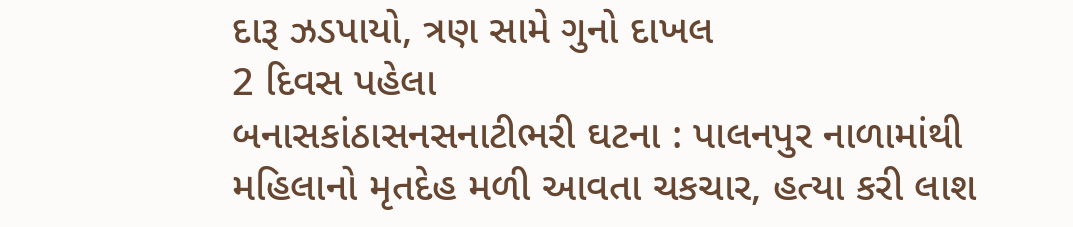દારૂ ઝડપાયો, ત્રણ સામે ગુનો દાખલ
2 દિવસ પહેલા
બનાસકાંઠાસનસનાટીભરી ઘટના : પાલનપુર નાળામાંથી મહિલાનો મૃતદેહ મળી આવતા ચકચાર, હત્યા કરી લાશ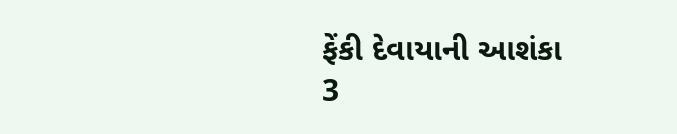ફેંકી દેવાયાની આશંકા
3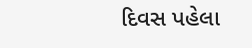દિવસ પહેલા